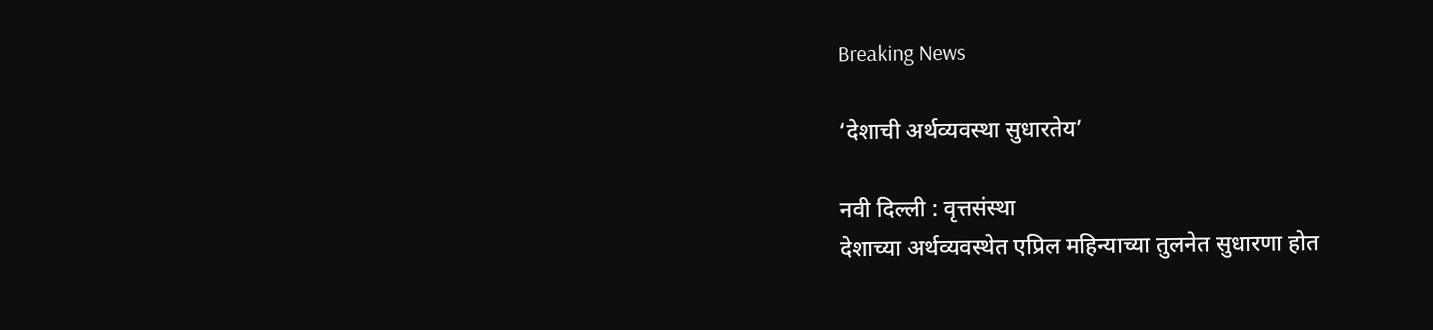Breaking News

‘देशाची अर्थव्यवस्था सुधारतेय’

नवी दिल्ली : वृत्तसंस्था
देशाच्या अर्थव्यवस्थेत एप्रिल महिन्याच्या तुलनेत सुधारणा होत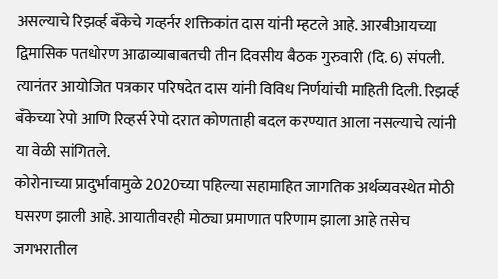असल्याचे रिझर्व्ह बँकेचे गव्हर्नर शक्तिकांत दास यांनी म्हटले आहे. आरबीआयच्या द्विमासिक पतधोरण आढाव्याबाबतची तीन दिवसीय बैठक गुरुवारी (दि. 6) संपली. त्यानंतर आयोजित पत्रकार परिषदेत दास यांनी विविध निर्णयांची माहिती दिली. रिझर्व्ह बँकेच्या रेपो आणि रिव्हर्स रेपो दरात कोणताही बदल करण्यात आला नसल्याचे त्यांनी या वेळी सांगितले.
कोरोनाच्या प्रादुर्भावामुळे 2020च्या पहिल्या सहामाहित जागतिक अर्थव्यवस्थेत मोठी घसरण झाली आहे. आयातीवरही मोठ्या प्रमाणात परिणाम झाला आहे तसेच जगभरातील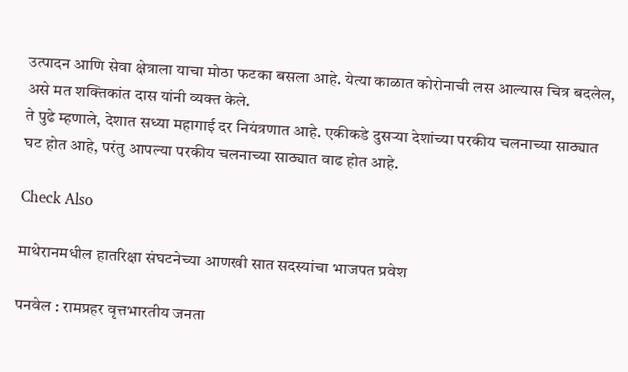उत्पादन आणि सेवा क्षेत्राला याचा मोठा फटका बसला आहे. येत्या काळात कोरोनाची लस आल्यास चित्र बदलेल, असे मत शक्तिकांत दास यांनी व्यक्त केले.
ते पुढे म्हणाले, देशात सध्या महागाई दर नियंत्रणात आहे. एकीकडे दुसर्‍या देशांच्या परकीय चलनाच्या साठ्यात घट होत आहे, परंतु आपल्या परकीय चलनाच्या साठ्यात वाढ होत आहे.

Check Also

माथेरानमधील हातरिक्षा संघटनेच्या आणखी सात सदस्यांचा भाजपत प्रवेश

पनवेल : रामप्रहर वृत्तभारतीय जनता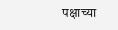पक्षाच्या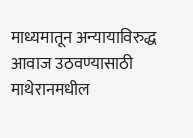माध्यमातून अन्यायाविरुद्ध आवाज उठवण्यासाठी माथेरानमधील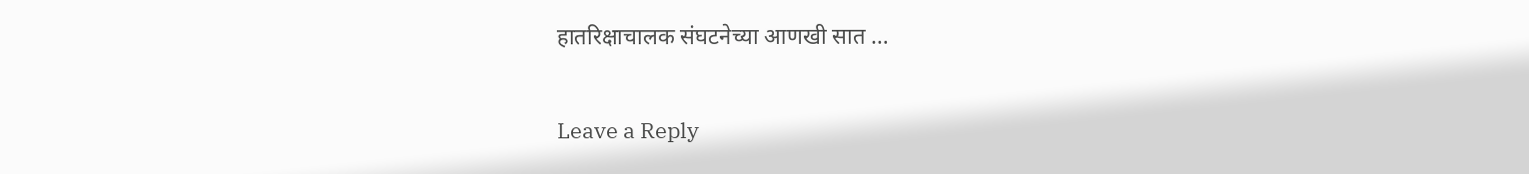हातरिक्षाचालक संघटनेच्या आणखी सात …

Leave a Reply